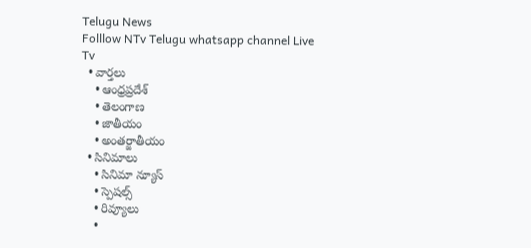Telugu News
Folllow NTv Telugu whatsapp channel Live Tv
  • వార్తలు
    • ఆంధ్రప్రదేశ్
    • తెలంగాణ
    • జాతీయం
    • అంతర్జాతీయం
  • సినిమాలు
    • సినిమా న్యూస్
    • స్పెషల్స్
    • రివ్యూలు
    •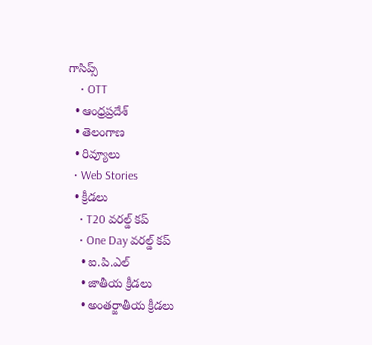గాసిప్స్
    • OTT
  • ఆంధ్రప్రదేశ్
  • తెలంగాణ
  • రివ్యూలు
  • Web Stories
  • క్రీడలు
    • T20 వరల్డ్ కప్
    • One Day వరల్డ్ కప్
    • ఐ.పి.ఎల్
    • జాతీయ క్రీడలు
    • అంతర్జాతీయ క్రీడలు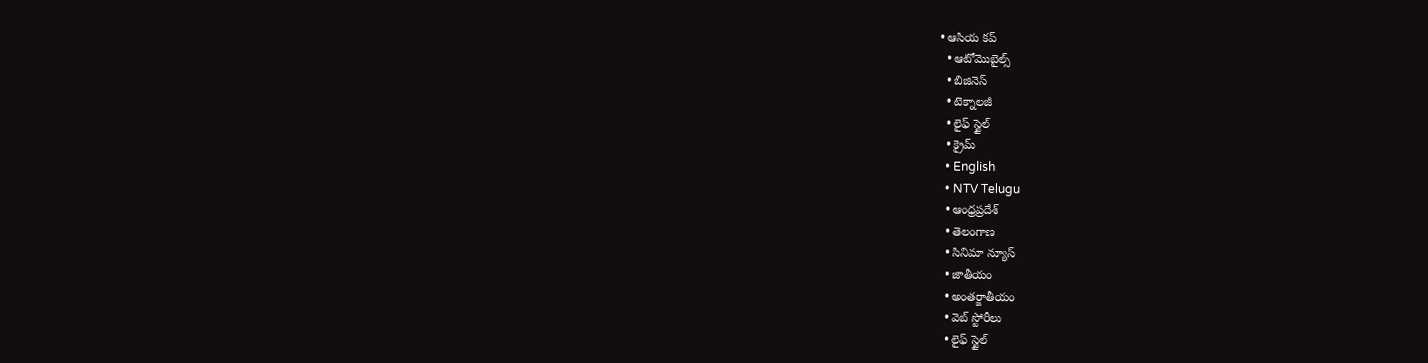• ఆసియ కప్
  • ఆటోమొబైల్స్
  • బిజినెస్‌
  • టెక్నాలజీ
  • లైఫ్ స్టైల్
  • క్రైమ్
  • English
  • NTV Telugu
  • ఆంధ్రప్రదేశ్
  • తెలంగాణ
  • సినిమా న్యూస్
  • జాతీయం
  • అంతర్జాతీయం
  • వెబ్ స్టోరీలు
  • లైఫ్ స్టైల్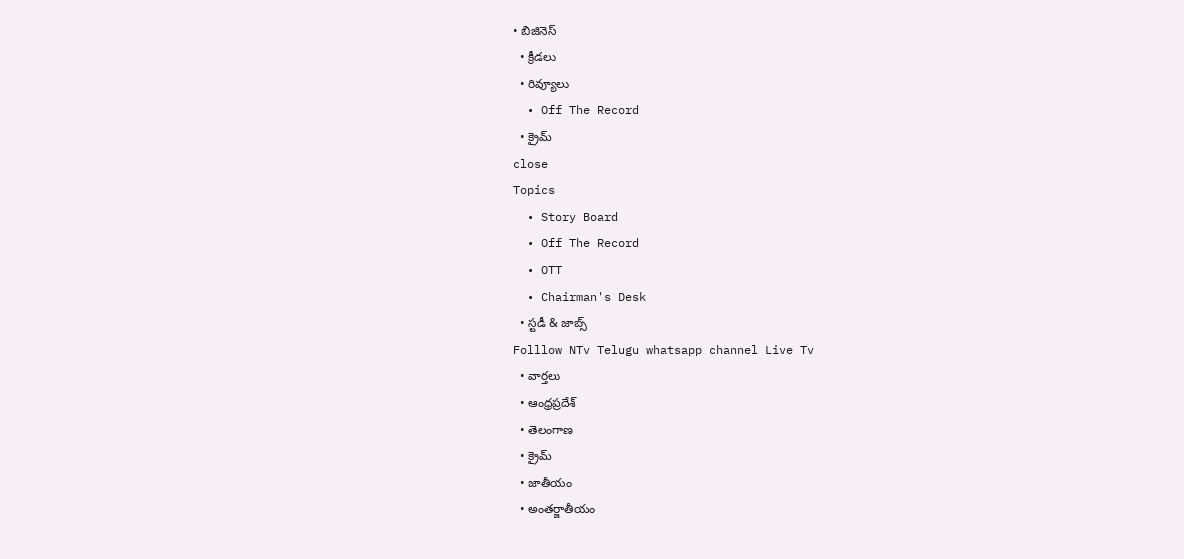• బిజినెస్‌
  • క్రీడలు
  • రివ్యూలు
  • Off The Record
  • క్రైమ్
close
Topics
  • Story Board
  • Off The Record
  • OTT
  • Chairman's Desk
  • స్టడీ & జాబ్స్
Folllow NTv Telugu whatsapp channel Live Tv
  • వార్తలు
  • ఆంధ్రప్రదేశ్
  • తెలంగాణ
  • క్రైమ్
  • జాతీయం
  • అంతర్జాతీయం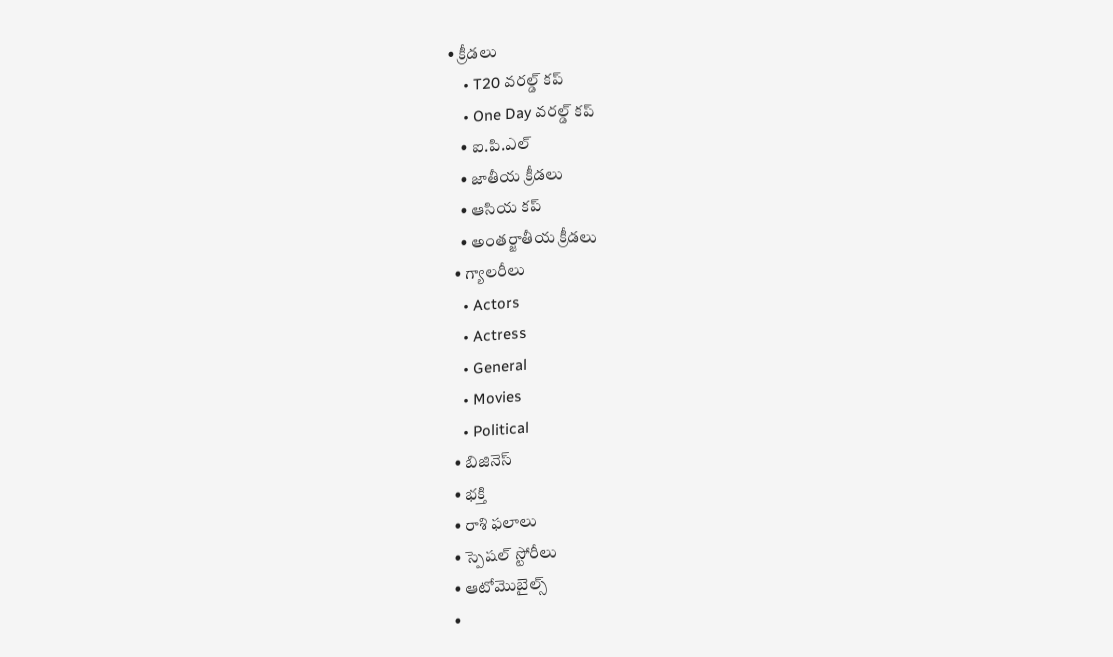• క్రీడలు
    • T20 వరల్డ్ కప్
    • One Day వరల్డ్ కప్
    • ఐ.పి.ఎల్
    • జాతీయ క్రీడలు
    • ఆసియ కప్
    • అంతర్జాతీయ క్రీడలు
  • గ్యాలరీలు
    • Actors
    • Actress
    • General
    • Movies
    • Political
  • బిజినెస్‌
  • భక్తి
  • రాశి ఫలాలు
  • స్పెషల్‌ స్టోరీలు
  • ఆటోమొబైల్స్
  •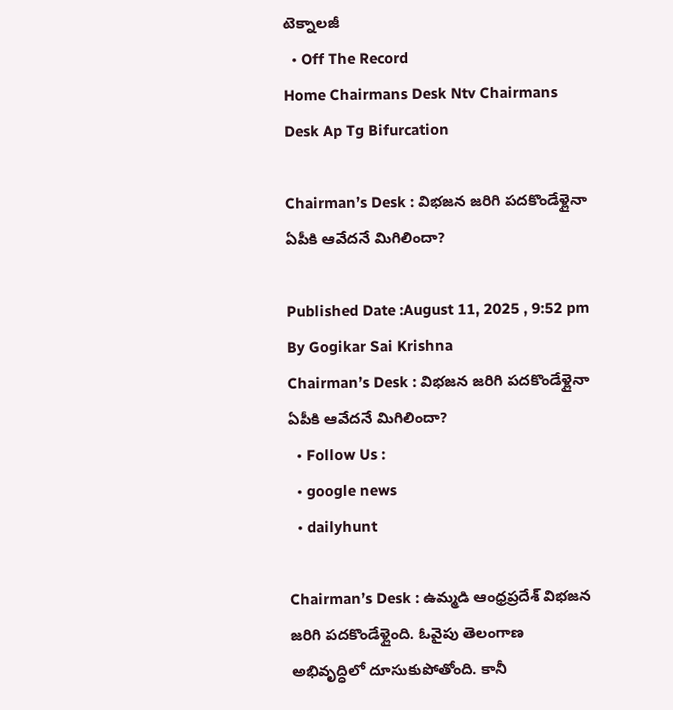టెక్నాలజీ
  • Off The Record
Home Chairmans Desk Ntv Chairmans Desk Ap Tg Bifurcation

Chairman’s Desk : విభజన జరిగి పదకొండేళ్లైనా ఏపీకి ఆవేదనే మిగిలిందా?

Published Date :August 11, 2025 , 9:52 pm
By Gogikar Sai Krishna
Chairman’s Desk : విభజన జరిగి పదకొండేళ్లైనా ఏపీకి ఆవేదనే మిగిలిందా?
  • Follow Us :
  • google news
  • dailyhunt

Chairman’s Desk : ఉమ్మడి ఆంధ్రప్రదేశ్ విభజన జరిగి పదకొండేళ్లైంది. ఓవైపు తెలంగాణ అభివృద్ధిలో దూసుకుపోతోంది. కానీ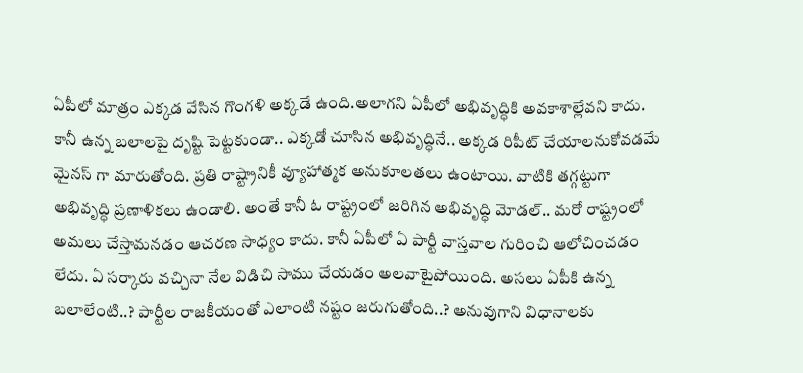ఏపీలో మాత్రం ఎక్కడ వేసిన గొంగళి అక్కడే ఉంది.అలాగని ఏపీలో అభివృద్ధికి అవకాశాల్లేవని కాదు. కానీ ఉన్న బలాలపై దృష్టి పెట్టకుండా.. ఎక్కడో చూసిన అభివృద్ధినే.. అక్కడ రిపీట్ చేయాలనుకోవడమే మైనస్ గా మారుతోంది. ప్రతి రాష్ట్రానికీ వ్యూహాత్మక అనుకూలతలు ఉంటాయి. వాటికి తగ్గట్టుగా అభివృద్ధి ప్రణాళికలు ఉండాలి. అంతే కానీ ఓ రాష్ట్రంలో జరిగిన అభివృద్ధి మోడల్.. మరో రాష్ట్రంలో అమలు చేస్తామనడం ఆచరణ సాధ్యం కాదు. కానీ ఏపీలో ఏ పార్టీ వాస్తవాల గురించి ఆలోచించడం లేదు. ఏ సర్కారు వచ్చినా నేల విడిచి సాము చేయడం అలవాటైపోయింది. అసలు ఏపీకి ఉన్న బలాలేంటి..? పార్టీల రాజకీయంతో ఎలాంటి నష్టం జరుగుతోంది..? అనువుగాని విధానాలకు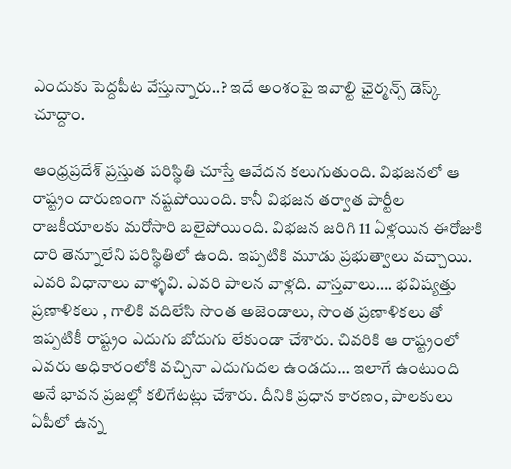ఎందుకు పెద్దపీట వేస్తున్నారు..? ఇదే అంశంపై ఇవాల్టి ఛైర్మన్స్ డెస్క్ చూద్దాం.

ఆంధ్రప్రదేశ్ ప్రస్తుత పరిస్థితి చూస్తే ఆవేదన కలుగుతుంది. విభజనలో ఆ రాష్ట్రం దారుణంగా నష్టపోయింది. కానీ విభజన తర్వాత పార్టీల రాజకీయాలకు మరోసారి బలైపోయింది. విభజన జరిగి 11 ఏళ్లయిన ఈరోజుకి దారి తెన్నూలేని పరిస్థితిలో ఉంది. ఇప్పటికి మూడు ప్రభుత్వాలు వచ్చాయి. ఎవరి విధానాలు వాళ్ళవి. ఎవరి పాలన వాళ్లది. వాస్తవాలు…. భవిష్యత్తు ప్రణాళికలు , గాలికి వదిలేసి సొంత అజెండాలు, సొంత ప్రణాళికలు తో ఇప్పటికీ రాష్ట్రం ఎదుగు బోదుగు లేకుండా చేశారు. చివరికి ఆ రాష్ట్రంలో ఎవరు అధికారంలోకి వచ్చినా ఎదుగుదల ఉండదు… ఇలాగే ఉంటుంది అనే భావన ప్రజల్లో కలిగేటట్లు చేశారు. దీనికి ప్రధాన కారణం, పాలకులు ఏపీలో ఉన్న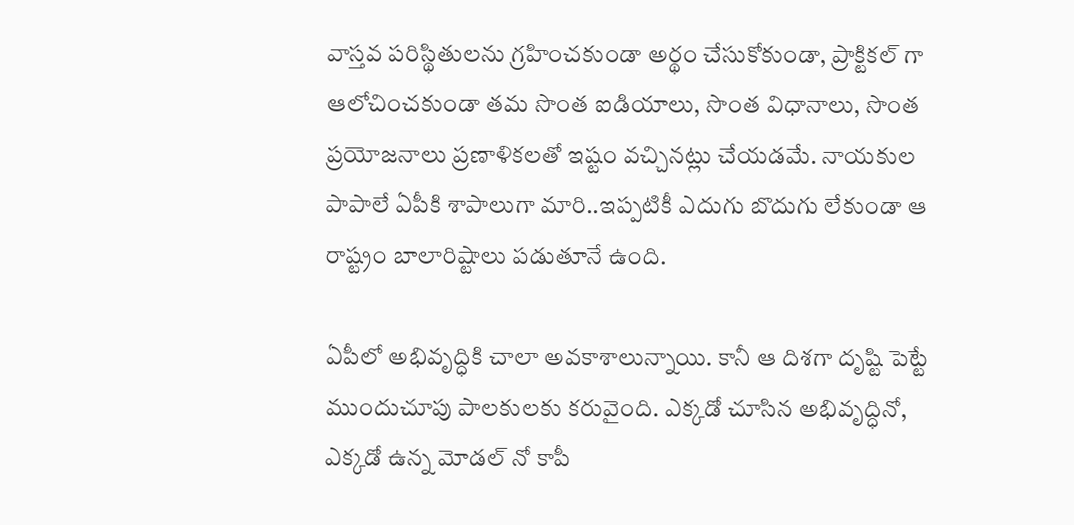వాస్తవ పరిస్థితులను గ్రహించకుండా అర్థం చేసుకోకుండా, ప్రాక్టికల్ గా ఆలోచించకుండా తమ సొంత ఐడియాలు, సొంత విధానాలు, సొంత ప్రయోజనాలు ప్రణాళికలతో ఇష్టం వచ్చినట్లు చేయడమే. నాయకుల పాపాలే ఏపీకి శాపాలుగా మారి..ఇప్పటికీ ఎదుగు బొదుగు లేకుండా ఆ రాష్ట్రం బాలారిష్టాలు పడుతూనే ఉంది.

ఏపీలో అభివృద్ధికి చాలా అవకాశాలున్నాయి. కానీ ఆ దిశగా దృష్టి పెట్టే ముందుచూపు పాలకులకు కరువైంది. ఎక్కడో చూసిన అభివృద్ధినో, ఎక్కడో ఉన్న మోడల్ నో కాపీ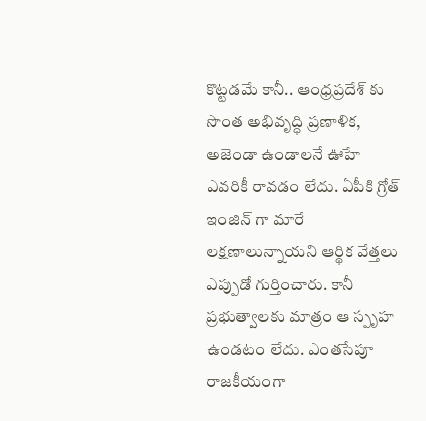కొట్టడమే కానీ.. ఆంధ్రప్రదేశ్ కు సొంత అభివృద్ధి ప్రణాళిక, అజెండా ఉండాలనే ఊహే ఎవరికీ రావడం లేదు. ఏపీకి గ్రోత్ ఇంజిన్ గా మారే లక్షణాలున్నాయని ఆర్థిక వేత్తలు ఎప్పుడో గుర్తించారు. కానీ ప్రభుత్వాలకు మాత్రం ఆ స్పృహ ఉండటం లేదు. ఎంతసేపూ రాజకీయంగా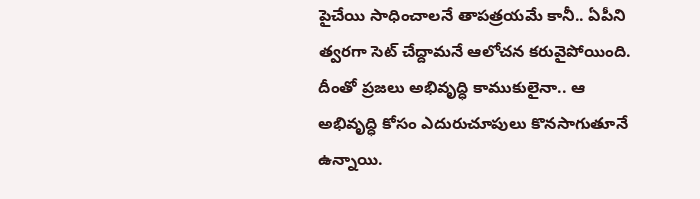పైచేయి సాధించాలనే తాపత్రయమే కానీ.. ఏపీని త్వరగా సెట్ చేద్దామనే ఆలోచన కరువైపోయింది. దీంతో ప్రజలు అభివృద్ధి కాముకులైనా.. ఆ అభివృద్ధి కోసం ఎదురుచూపులు కొనసాగుతూనే ఉన్నాయి.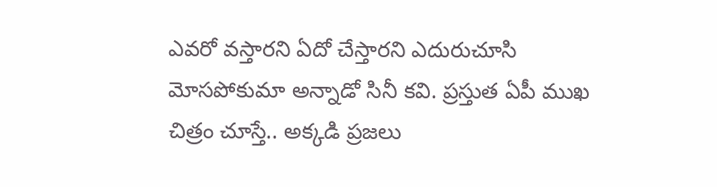ఎవరో వస్తారని ఏదో చేస్తారని ఎదురుచూసి మోసపోకుమా అన్నాడో సినీ కవి. ప్రస్తుత ఏపీ ముఖ చిత్రం చూస్తే.. అక్కడి ప్రజలు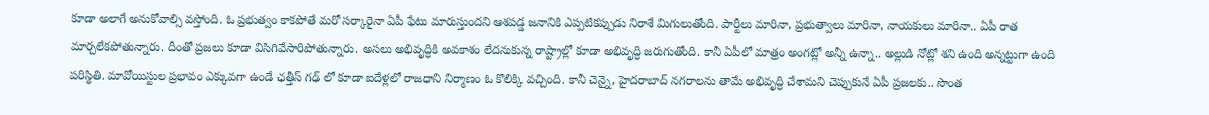కూడా అలాగే అనుకోవాల్సి వస్తోంది. ఓ ప్రభుత్వం కాకపోతే మరో సర్కారైనా ఏపీ ఫేటు మారుస్తుందని ఆశపడ్డ జనానికి ఎప్పటికప్పుడు నిరాశే మిగులుతోంది. పార్టీలు మారినా, ప్రభుత్వాలు మారినా, నాయకులు మారినా.. ఏపీ రాత మార్చలేకపోతున్నారు. దీంతో ప్రజలు కూడా విసిగివేసారిపోతున్నారు. అసలు అభివృద్ధికి అవకాశం లేదనుకున్న రాష్ట్రాల్లో కూడా అభివృద్ధి జరుగుతోంది. కానీ ఏపీలో మాత్రం అంగట్లో అన్నీ ఉన్నా.. అల్లుడి నోట్లో శని ఉంది అన్నట్టుగా ఉంది పరిస్థితి. మావోయిస్టుల ప్రభావం ఎక్కువగా ఉండే ఛత్తీస్ గఢ్ లో కూడా ఐదేళ్లలో రాజధాని నిర్మాణం ఓ కొలిక్కి వచ్చింది. కానీ చెన్నై, హైదరాబాద్ నగరాలను తామే అభివృద్ధి చేశామని చెప్పుకునే ఏపీ ప్రజలకు.. సొంత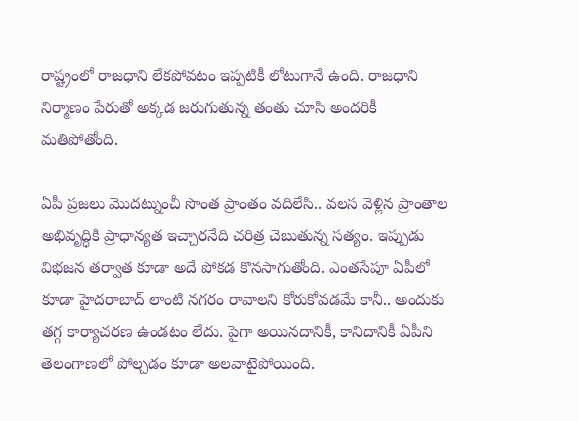రాష్ట్రంలో రాజధాని లేకపోవటం ఇప్పటికీ లోటుగానే ఉంది. రాజధాని నిర్మాణం పేరుతో అక్కడ జరుగుతున్న తంతు చూసి అందరికీ మతిపోతోంది.

ఏపీ ప్రజలు మొదట్నుంచీ సొంత ప్రాంతం వదిలేసి.. వలస వెళ్లిన ప్రాంతాల అభివృద్ధికి ప్రాధాన్యత ఇచ్చారనేది చరిత్ర చెబుతున్న సత్యం. ఇప్పుడు విభజన తర్వాత కూడా అదే పోకడ కొనసాగుతోంది. ఎంతసేపూ ఏపీలో కూడా హైదరాబాద్ లాంటి నగరం రావాలని కోరుకోవడమే కానీ.. అందుకు తగ్గ కార్యాచరణ ఉండటం లేదు. పైగా అయినదానికీ, కానిదానికీ ఏపీని తెలంగాణలో పోల్చడం కూడా అలవాటైపోయింది.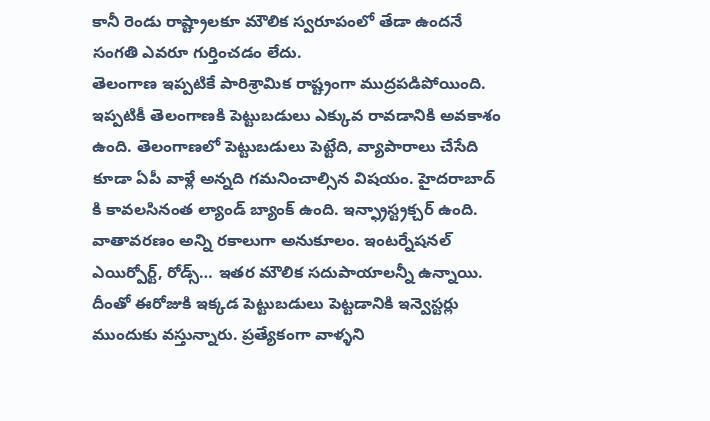కానీ రెండు రాష్ట్రాలకూ మౌలిక స్వరూపంలో తేడా ఉందనే సంగతి ఎవరూ గుర్తించడం లేదు.
తెలంగాణ ఇప్పటికే పారిశ్రామిక రాష్ట్రంగా ముద్రపడిపోయింది. ఇప్పటికీ తెలంగాణకి పెట్టుబడులు ఎక్కువ రావడానికి అవకాశం ఉంది. తెలంగాణలో పెట్టుబడులు పెట్టేది, వ్యాపారాలు చేసేది కూడా ఏపీ వాళ్లే అన్నది గమనించాల్సిన విషయం. హైదరాబాద్ కి కావలసినంత ల్యాండ్ బ్యాంక్ ఉంది. ఇన్ఫ్రాస్ట్రక్చర్ ఉంది. వాతావరణం అన్ని రకాలుగా అనుకూలం. ఇంటర్నేషనల్ ఎయిర్పోర్ట్, రోడ్స్… ఇతర మౌలిక సదుపాయాలన్నీ ఉన్నాయి. దీంతో ఈరోజుకి ఇక్కడ పెట్టుబడులు పెట్టడానికి ఇన్వెస్టర్లు ముందుకు వస్తున్నారు. ప్రత్యేకంగా వాళ్ళని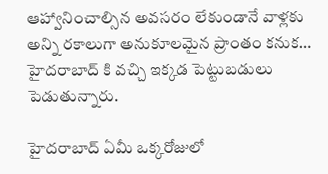ఆహ్వానించాల్సిన అవసరం లేకుండానే వాళ్లకు అన్ని రకాలుగా అనుకూలమైన ప్రాంతం కనుక… హైదరాబాద్ కి వచ్చి ఇక్కడ పెట్టుబడులు పెడుతున్నారు.

హైదరాబాద్ ఏమీ ఒక్కరోజులో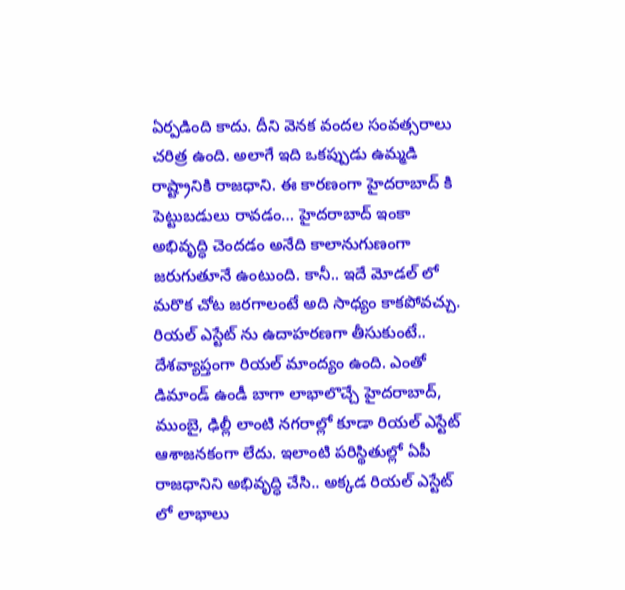ఏర్పడింది కాదు. దీని వెనక వందల సంవత్సరాలు చరిత్ర ఉంది. అలాగే ఇది ఒకప్పుడు ఉమ్మడి రాష్ట్రానికి రాజధాని. ఈ కారణంగా హైదరాబాద్ కి పెట్టుబడులు రావడం… హైదరాబాద్ ఇంకా అభివృద్ధి చెందడం అనేది కాలానుగుణంగా జరుగుతూనే ఉంటుంది. కానీ.. ఇదే మోడల్ లో మరొక చోట జరగాలంటే అది సాధ్యం కాకపోవచ్చు. రియల్ ఎస్టేట్ ను ఉదాహరణగా తీసుకుంటే.. దేశవ్యాప్తంగా రియల్ మాంద్యం ఉంది. ఎంతో డిమాండ్ ఉండీ బాగా లాభాలొచ్చే హైదరాబాద్, ముంబై, ఢిల్లీ లాంటి నగరాల్లో కూడా రియల్ ఎస్టేట్ ఆశాజనకంగా లేదు. ఇలాంటి పరిస్థితుల్లో ఏపీ రాజధానిని అభివృద్ధి చేసి.. అక్కడ రియల్ ఎస్టేట్ లో లాభాలు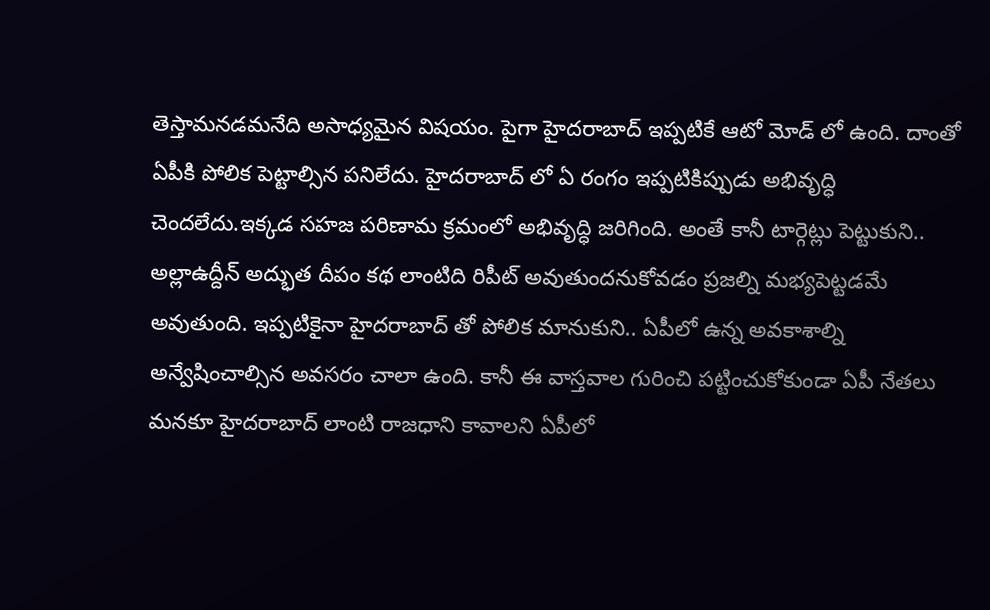తెస్తామనడమనేది అసాధ్యమైన విషయం. పైగా హైదరాబాద్ ఇప్పటికే ఆటో మోడ్ లో ఉంది. దాంతో ఏపీకి పోలిక పెట్టాల్సిన పనిలేదు. హైదరాబాద్ లో ఏ రంగం ఇప్పటికిప్పుడు అభివృద్ధి చెందలేదు.ఇక్కడ సహజ పరిణామ క్రమంలో అభివృద్ధి జరిగింది. అంతే కానీ టార్గెట్లు పెట్టుకుని.. అల్లాఉద్దీన్ అద్భుత దీపం కథ లాంటిది రిపీట్ అవుతుందనుకోవడం ప్రజల్ని మభ్యపెట్టడమే అవుతుంది. ఇప్పటికైనా హైదరాబాద్ తో పోలిక మానుకుని.. ఏపీలో ఉన్న అవకాశాల్ని అన్వేషించాల్సిన అవసరం చాలా ఉంది. కానీ ఈ వాస్తవాల గురించి పట్టించుకోకుండా ఏపీ నేతలు మనకూ హైదరాబాద్ లాంటి రాజధాని కావాలని ఏపీలో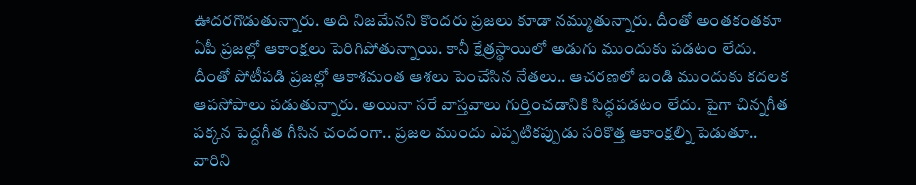ఊదరగొడుతున్నారు. అది నిజమేనని కొందరు ప్రజలు కూడా నమ్ముతున్నారు. దీంతో అంతకంతకూ ఏపీ ప్రజల్లో ఆకాంక్షలు పెరిగిపోతున్నాయి. కానీ క్షేత్రస్థాయిలో అడుగు ముందుకు పడటం లేదు. దీంతో పోటీపడి ప్రజల్లో ఆకాశమంత ఆశలు పెంచేసిన నేతలు.. ఆచరణలో బండి ముందుకు కదలక ఆపసోపాలు పడుతున్నారు. అయినా సరే వాస్తవాలు గుర్తించడానికి సిద్ధపడటం లేదు. పైగా చిన్నగీత పక్కన పెద్దగీత గీసిన చందంగా.. ప్రజల ముందు ఎప్పటికప్పుడు సరికొత్త ఆకాంక్షల్ని పెడుతూ.. వారిని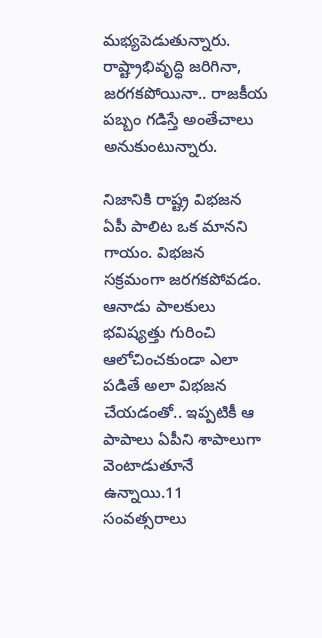మభ్యపెడుతున్నారు. రాష్ట్రాభివృద్ధి జరిగినా, జరగకపోయినా.. రాజకీయ పబ్బం గడిస్తే అంతేచాలు అనుకుంటున్నారు.

నిజానికి రాష్ట్ర విభజన ఏపీ పాలిట ఒక మానని గాయం. విభజన సక్రమంగా జరగకపోవడం. ఆనాడు పాలకులు భవిష్యత్తు గురించి ఆలోచించకుండా ఎలా పడితే అలా విభజన చేయడంతో.. ఇప్పటికీ ఆ పాపాలు ఏపీని శాపాలుగా వెంటాడుతూనే ఉన్నాయి.11 సంవత్సరాలు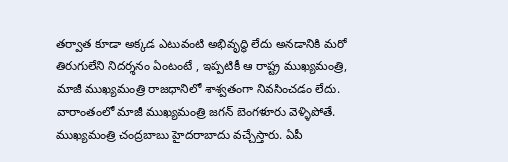తర్వాత కూడా అక్కడ ఎటువంటి అభివృద్ధి లేదు అనడానికి మరో తిరుగులేని నిదర్శనం ఏంటంటే , ఇప్పటికీ ఆ రాష్ట్ర ముఖ్యమంత్రి, మాజీ ముఖ్యమంత్రి రాజధానిలో శాశ్వతంగా నివసించడం లేదు. వారాంతంలో మాజీ ముఖ్యమంత్రి జగన్ బెంగళూరు వెళ్ళిపోతే. ముఖ్యమంత్రి చంద్రబాబు హైదరాబాదు వచ్చేస్తారు. ఏపీ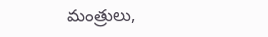మంత్రులు,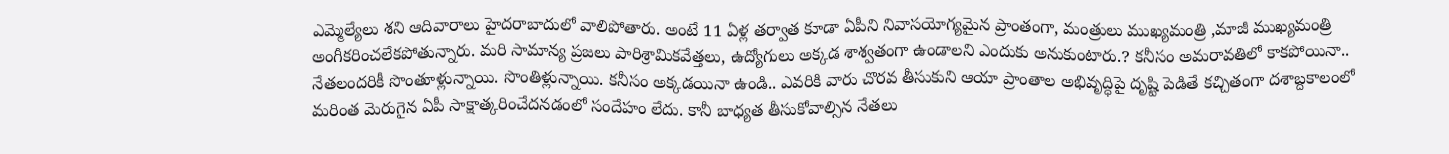ఎమ్మెల్యేలు శని ఆదివారాలు హైదరాబాదులో వాలిపోతారు. అంటే 11 ఏళ్ల తర్వాత కూడా ఏపీని నివాసయోగ్యమైన ప్రాంతంగా, మంత్రులు ముఖ్యమంత్రి ,మాజీ ముఖ్యమంత్రి అంగీకరించలేకపోతున్నారు. మరి సామాన్య ప్రజలు పారిశ్రామికవేత్తలు, ఉద్యోగులు అక్కడ శాశ్వతంగా ఉండాలని ఎందుకు అనుకుంటారు.? కనీసం అమరావతిలో కాకపోయినా.. నేతలందరికీ సొంతూళ్లున్నాయి. సొంతిళ్లున్నాయి. కనీసం అక్కడయినా ఉండి.. ఎవరికి వారు చొరవ తీసుకుని ఆయా ప్రాంతాల అభివృద్ధిపై దృష్టి పెడితే కచ్చితంగా దశాబ్దకాలంలో మరింత మెరుగైన ఏపీ సాక్షాత్కరించేదనడంలో సందేహం లేదు. కానీ బాధ్యత తీసుకోవాల్సిన నేతలు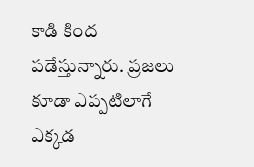కాడి కింద పడేస్తున్నారు. ప్రజలు కూడా ఎప్పటిలాగే ఎక్కడ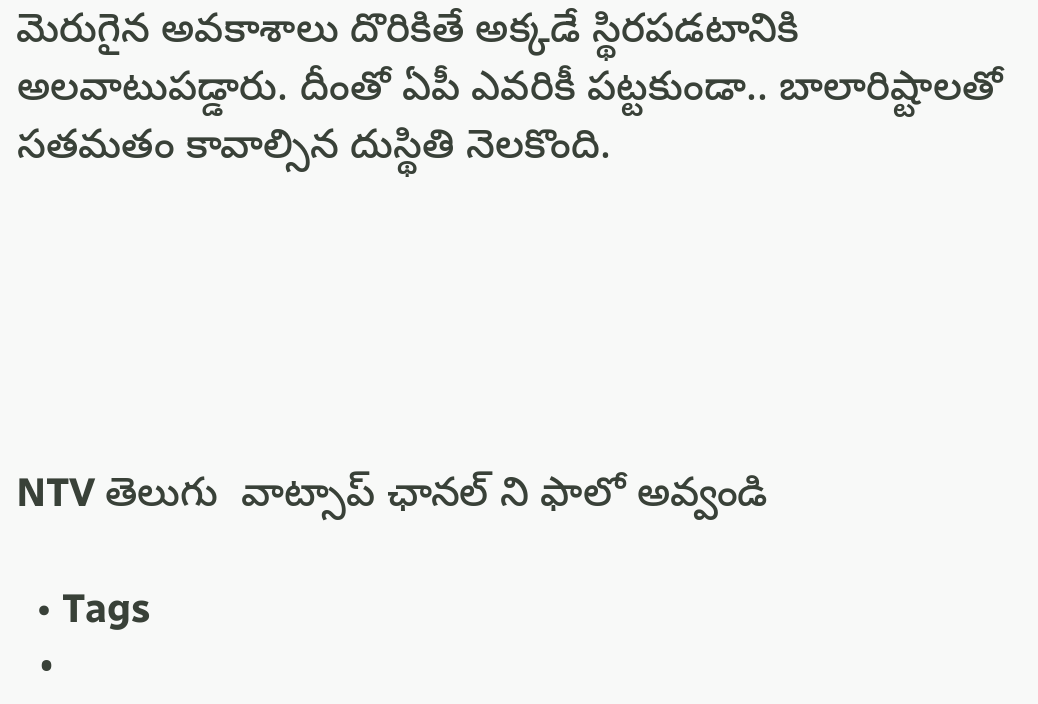మెరుగైన అవకాశాలు దొరికితే అక్కడే స్థిరపడటానికి అలవాటుపడ్డారు. దీంతో ఏపీ ఎవరికీ పట్టకుండా.. బాలారిష్టాలతో సతమతం కావాల్సిన దుస్థితి నెలకొంది.





NTV తెలుగు  వాట్సాప్ ఛానల్ ని ఫాలో అవ్వండి

  • Tags
  •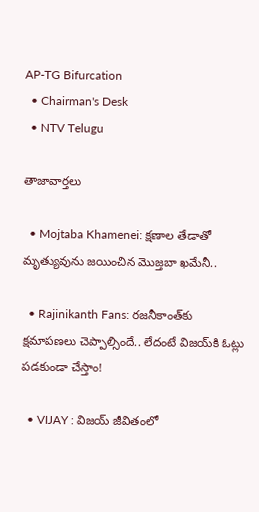AP-TG Bifurcation
  • Chairman's Desk
  • NTV Telugu

తాజావార్తలు

  • Mojtaba Khamenei: క్షణాల తేడాతో మృత్యువును జయించిన మొజ్తబా ఖమేనీ..

  • Rajinikanth Fans: రజనీకాంత్‌కు క్షమాపణలు చెప్పాల్సిందే.. లేదంటే విజయ్‌కి ఓట్లు పడకుండా చేస్తాం!

  • VIJAY : విజయ్‌ జీవితంలో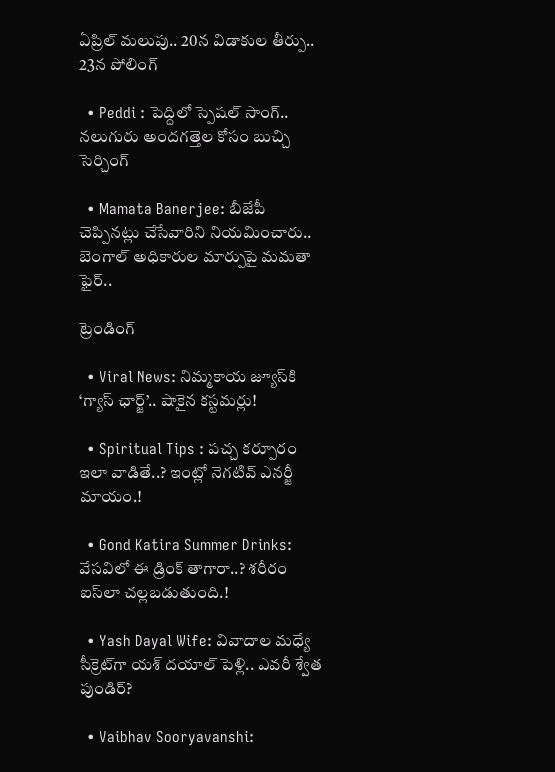ఏప్రిల్‌ మలుపు.. 20న విడాకుల తీర్పు.. 23న పోలింగ్

  • Peddi : పెద్దిలో స్పెషల్ సాంగ్.. నలుగురు అందగత్తెల కోసం బుచ్చి సెర్చింగ్

  • Mamata Banerjee: బీజేపీ చెప్పినట్లు చేసేవారిని నియమించారు.. బెంగాల్ అధికారుల మార్పుపై మమతా ఫైర్..

ట్రెండింగ్‌

  • Viral News: నిమ్మకాయ జ్యూస్‌కి ‘గ్యాస్ ఛార్జ్‌’.. షాకైన కస్టమర్లు!

  • Spiritual Tips : పచ్చ కర్పూరం ఇలా వాడితే..? ఇంట్లో నెగటివ్ ఎనర్జీ మాయం.!

  • Gond Katira Summer Drinks: వేసవిలో ఈ డ్రింక్ తాగారా..? శరీరం ఐస్‌లా చల్లబడుతుంది.!

  • Yash Dayal Wife: వివాదాల మధ్యే సీక్రెట్‌గా యశ్ దయాల్ పెళ్లి.. ఎవరీ శ్వేత పుండిర్?

  • Vaibhav Sooryavanshi: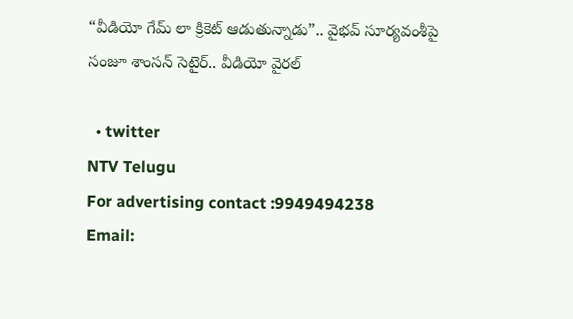“వీడియో గేమ్ లా క్రికెట్ ఆడుతున్నాడు”.. వైభవ్ సూర్యవంశీపై సంజూ శాంసన్ సెటైర్.. వీడియో వైరల్

  • twitter
NTV Telugu
For advertising contact :9949494238
Email: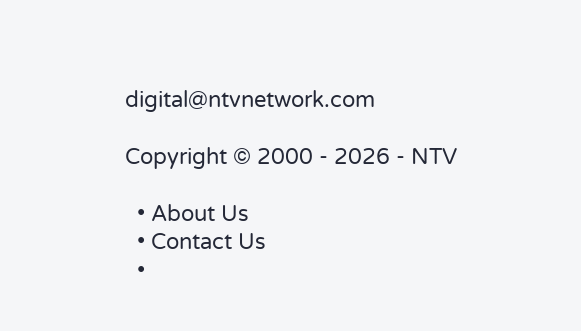digital@ntvnetwork.com

Copyright © 2000 - 2026 - NTV

  • About Us
  • Contact Us
  •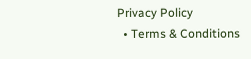Privacy Policy
  • Terms & Conditions